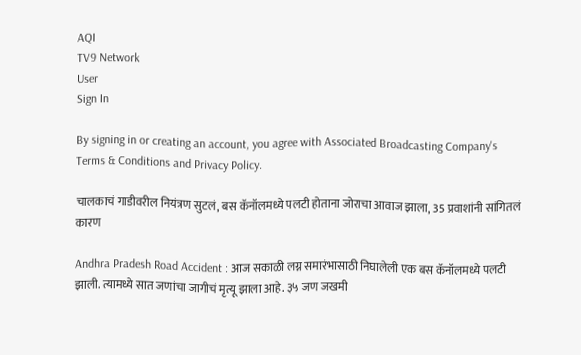AQI
TV9 Network
User
Sign In

By signing in or creating an account, you agree with Associated Broadcasting Company's Terms & Conditions and Privacy Policy.

चालकाचं गाडीवरील नियंत्रण सुटलं, बस कॅनॉलमध्ये पलटी होताना जोराचा आवाज झाला, 35 प्रवाशांनी सांगितलं कारण

Andhra Pradesh Road Accident : आज सकाळी लग्न समारंभासाठी निघालेली एक बस कॅनॉलमध्ये पलटी झाली. त्यामध्ये सात जणांचा जागीचं मृत्यू झाला आहे. ३५ जण जखमी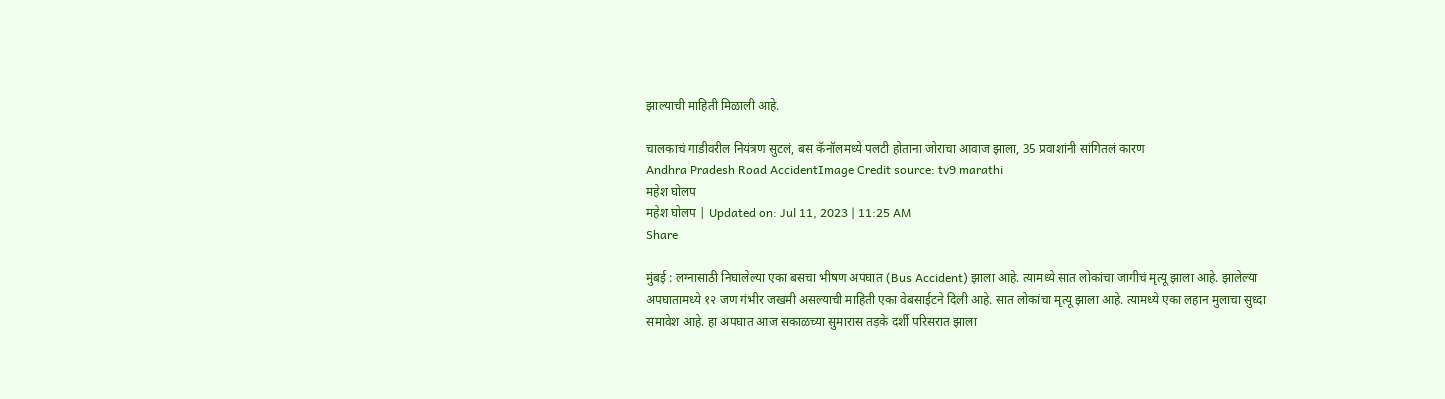झाल्याची माहिती मिळाली आहे.

चालकाचं गाडीवरील नियंत्रण सुटलं, बस कॅनॉलमध्ये पलटी होताना जोराचा आवाज झाला, 35 प्रवाशांनी सांगितलं कारण
Andhra Pradesh Road AccidentImage Credit source: tv9 marathi
महेश घोलप
महेश घोलप | Updated on: Jul 11, 2023 | 11:25 AM
Share

मुंबई : लग्नासाठी निघालेल्या एका बसचा भीषण अपघात (Bus Accident) झाला आहे. त्यामध्ये सात लोकांचा जागीचं मृत्यू झाला आहे. झालेल्या अपघातामध्ये १२ जण गंभीर जखमी असल्याची माहिती एका वेबसाईटने दिली आहे. सात लोकांचा मृत्यू झाला आहे. त्यामध्ये एका लहान मुलाचा सुध्दा समावेश आहे. हा अपघात आज सकाळच्या सुमारास तड़के दर्शी परिसरात झाला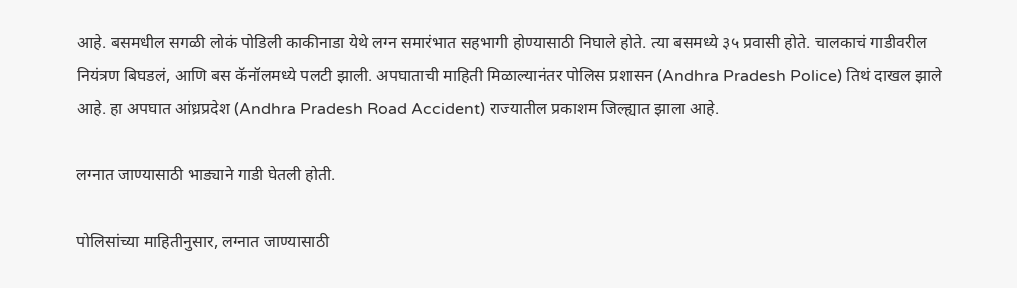आहे. बसमधील सगळी लोकं पोडिली काकीनाडा येथे लग्न समारंभात सहभागी होण्यासाठी निघाले होते. त्या बसमध्ये ३५ प्रवासी होते. चालकाचं गाडीवरील नियंत्रण बिघडलं, आणि बस कॅनॉलमध्ये पलटी झाली. अपघाताची माहिती मिळाल्यानंतर पोलिस प्रशासन (Andhra Pradesh Police) तिथं दाखल झाले आहे. हा अपघात आंध्रप्रदेश (Andhra Pradesh Road Accident) राज्यातील प्रकाशम जिल्ह्यात झाला आहे.

लग्नात जाण्यासाठी भाड्याने गाडी घेतली होती.

पोलिसांच्या माहितीनुसार, लग्नात जाण्यासाठी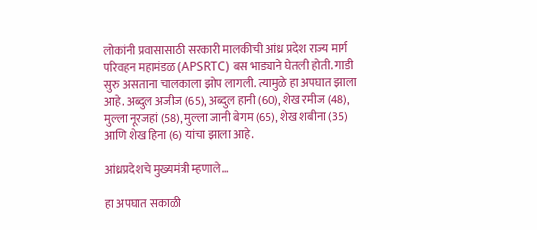लोकांनी प्रवासासाठी सरकारी मालकीची आंध्र प्रदेश राज्य मार्ग परिवहन महामंडळ (APSRTC) बस भाड्याने घेतली होती. गाडी सुरु असताना चालकाला झोप लागली. त्यामुळे हा अपघात झाला आहे. अब्दुल अजीज (65), अब्दुल हानी (60), शेख रमीज (48), मुल्ला नूरजहां (58), मुल्ला जानी बेगम (65), शेख शबीना (35) आणि शेख हिना (6) यांचा झाला आहे.

आंध्रप्रदेशचे मुख्यमंत्री म्हणाले…

हा अपघात सकाळी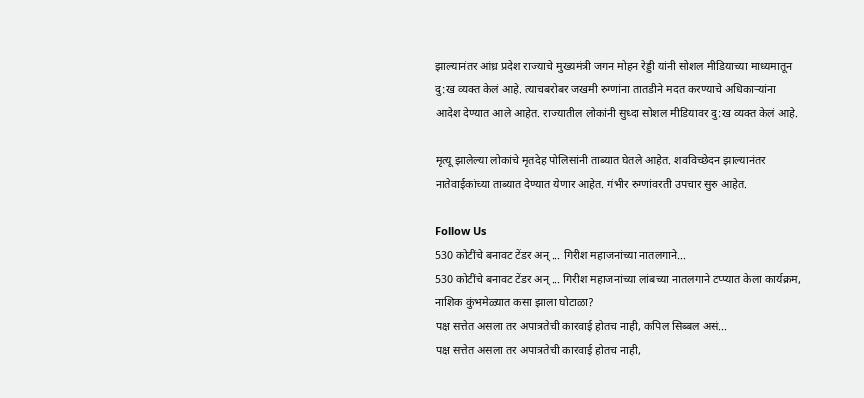झाल्यानंतर आंध्र प्रदेश राज्याचे मुख्यमंत्री जगन मोहन रेड्डी यांनी सोशल मीडियाच्या माध्यमातून दु:ख व्यक्त केलं आहे. त्याचबरोबर जखमी रुग्णांना तातडीने मदत करण्याचे अधिकाऱ्यांना आदेश देण्यात आले आहेत. राज्यातील लोकांनी सुध्दा सोशल मीडियावर दु:ख व्यक्त केलं आहे.

मृत्यू झालेल्या लोकांचे मृतदेह पोलिसांनी ताब्यात घेतले आहेत. शवविच्छेदन झाल्यानंतर नातेवाईकांच्या ताब्यात देण्यात येणार आहेत. गंभीर रुग्णांवरती उपचार सुरु आहेत.

Follow Us
530 कोटींचे बनावट टेंडर अन् ... गिरीश महाजनांच्या नातलगाने...
530 कोटींचे बनावट टेंडर अन् ... गिरीश महाजनांच्या लांबच्या नातलगाने टप्प्यात केला कार्यक्रम, नाशिक कुंभमेळ्यात कसा झाला घोटाळा?
पक्ष सत्तेत असला तर अपात्रतेची कारवाई होतच नाही, कपिल सिब्बल असं...
पक्ष सत्तेत असला तर अपात्रतेची कारवाई होतच नाही,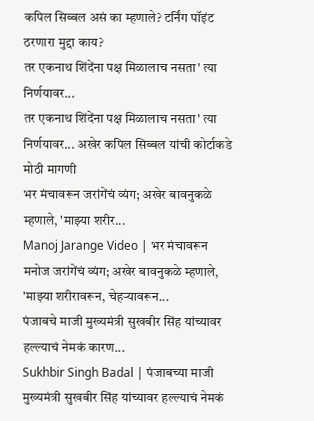कपिल सिब्बल असं का म्हणाले? टर्निंग पॉइंट ठरणारा मुद्दा काय?
तर एकनाथ शिंदेंना पक्ष मिळालाच नसता' त्या निर्णयावर...
तर एकनाथ शिंदेंना पक्ष मिळालाच नसता' त्या निर्णयावर... अखेर कपिल सिब्बल यांची कोर्टाकडे मोठी मागणी
भर मंचावरून जरांगेंचं व्यंग; अखेर बावनुकळे म्हणाले, 'माझ्या शरीर...
Manoj Jarange Video | भर मंचावरून मनोज जरांगेंचं व्यंग; अखेर बावनुकळे म्हणाले, 'माझ्या शरीरावरून, चेहऱ्यावरून...
पंजाबचे माजी मुख्यमंत्री सुखबीर सिंह यांच्यावर हल्ल्याचं नेमकं कारण...
Sukhbir Singh Badal | पंजाबच्या माजी मुख्यमंत्री सुखबीर सिंह यांच्यावर हल्ल्याचं नेमकं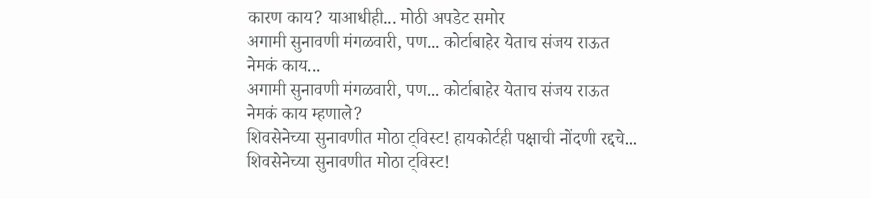कारण काय? याआधीही... मोठी अपडेट समोर
अगामी सुनावणी मंगळवारी, पण... कोर्टाबाहेर येताच संजय राऊत नेमकं काय...
अगामी सुनावणी मंगळवारी, पण... कोर्टाबाहेर येताच संजय राऊत नेमकं काय म्हणाले?
शिवसेनेच्या सुनावणीत मोठा ट्विस्ट! हायकोर्टही पक्षाची नोंदणी रद्दचे...
शिवसेनेच्या सुनावणीत मोठा ट्विस्ट!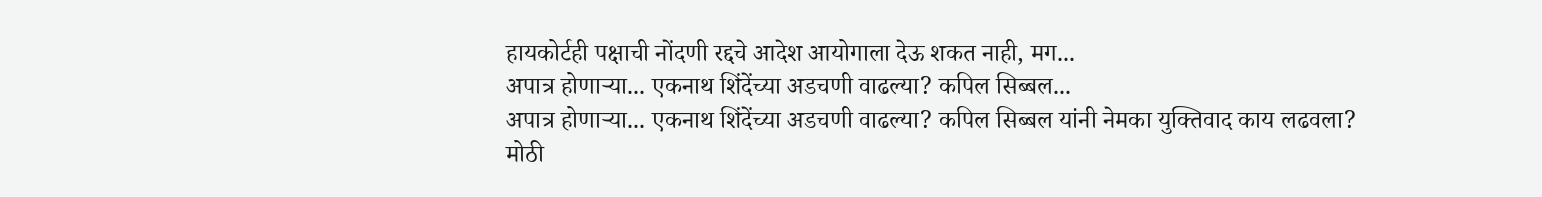हायकोर्टही पक्षाची नोंदणी रद्दचे आदेश आयोगाला देऊ शकत नाही, मग...
अपात्र होणाऱ्या... एकनाथ शिंदेंच्या अडचणी वाढल्या? कपिल सिब्बल...
अपात्र होणाऱ्या... एकनाथ शिंदेंच्या अडचणी वाढल्या? कपिल सिब्बल यांनी नेमका युक्तिवाद काय लढवला?
मोठी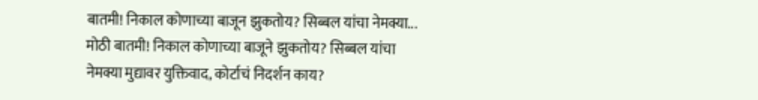बातमी! निकाल कोणाच्या बाजून झुकतोय? सिब्बल यांचा नेमक्या...
मोठी बातमी! निकाल कोणाच्या बाजूने झुकतोय? सिब्बल यांचा नेमक्या मुद्यावर युक्तिवाद, कोर्टाचं निदर्शन काय?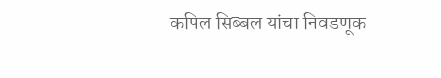कपिल सिब्बल यांचा निवडणूक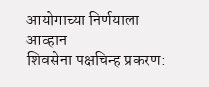आयोगाच्या निर्णयाला आव्हान
शिवसेना पक्षचिन्ह प्रकरण: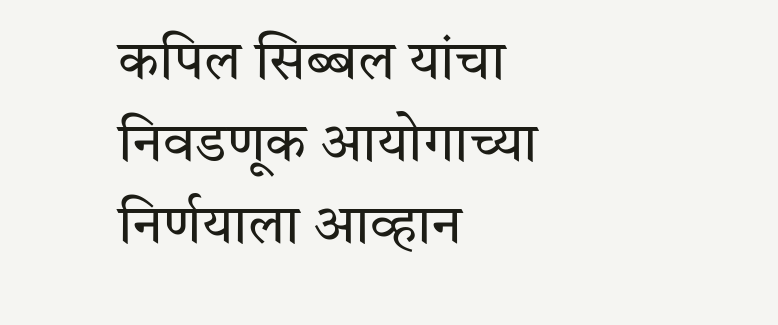कपिल सिब्बल यांचा निवडणूक आयोगाच्या निर्णयाला आव्हान